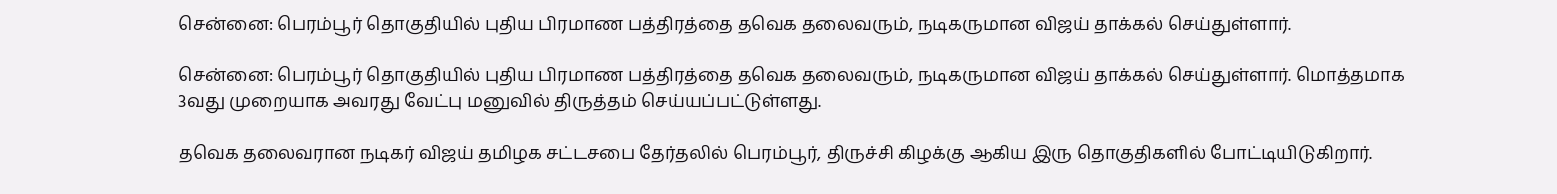சென்னை: பெரம்பூர் தொகுதியில் புதிய பிரமாண பத்திரத்தை தவெக தலைவரும், நடிகருமான விஜய் தாக்கல் செய்துள்ளார்.

சென்னை: பெரம்பூர் தொகுதியில் புதிய பிரமாண பத்திரத்தை தவெக தலைவரும், நடிகருமான விஜய் தாக்கல் செய்துள்ளார். மொத்தமாக 3வது முறையாக அவரது வேட்பு மனுவில் திருத்தம் செய்யப்பட்டுள்ளது.

தவெக தலைவரான நடிகர் விஜய் தமிழக சட்டசபை தேர்தலில் பெரம்பூர், திருச்சி கிழக்கு ஆகிய இரு தொகுதிகளில் போட்டியிடுகிறார்.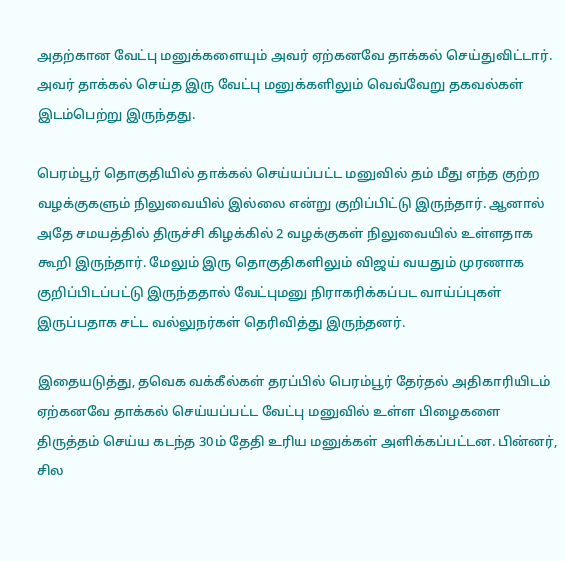அதற்கான வேட்பு மனுக்களையும் அவர் ஏற்கனவே தாக்கல் செய்துவிட்டார். அவர் தாக்கல் செய்த இரு வேட்பு மனுக்களிலும் வெவ்வேறு தகவல்கள் இடம்பெற்று இருந்தது.

பெரம்பூர் தொகுதியில் தாக்கல் செய்யப்பட்ட மனுவில் தம் மீது எந்த குற்ற வழக்குகளும் நிலுவையில் இல்லை என்று குறிப்பிட்டு இருந்தார். ஆனால் அதே சமயத்தில் திருச்சி கிழக்கில் 2 வழக்குகள் நிலுவையில் உள்ளதாக கூறி இருந்தார். மேலும் இரு தொகுதிகளிலும் விஜய் வயதும் முரணாக குறிப்பிடப்பட்டு இருந்ததால் வேட்புமனு நிராகரிக்கப்பட வாய்ப்புகள் இருப்பதாக சட்ட வல்லுநர்கள் தெரிவித்து இருந்தனர்.

இதையடுத்து, தவெக வக்கீல்கள் தரப்பில் பெரம்பூர் தேர்தல் அதிகாரியிடம் ஏற்கனவே தாக்கல் செய்யப்பட்ட வேட்பு மனுவில் உள்ள பிழைகளை திருத்தம் செய்ய கடந்த 30ம் தேதி உரிய மனுக்கள் அளிக்கப்பட்டன. பின்னர், சில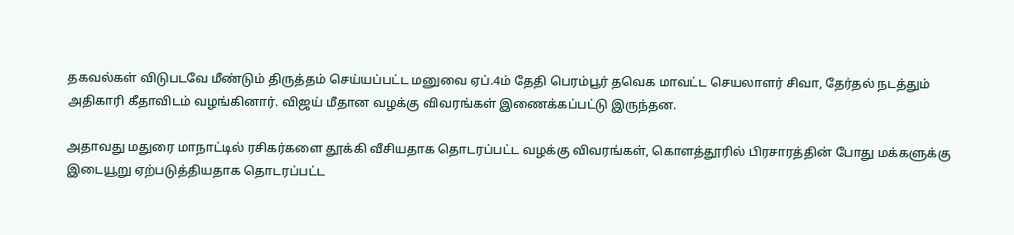தகவல்கள் விடுபடவே மீண்டும் திருத்தம் செய்யப்பட்ட மனுவை ஏப்.4ம் தேதி பெரம்பூர் தவெக மாவட்ட செயலாளர் சிவா, தேர்தல் நடத்தும் அதிகாரி கீதாவிடம் வழங்கினார். விஜய் மீதான வழக்கு விவரங்கள் இணைக்கப்பட்டு இருந்தன.

அதாவது மதுரை மாநாட்டில் ரசிகர்களை தூக்கி வீசியதாக தொடரப்பட்ட வழக்கு விவரங்கள், கொளத்தூரில் பிரசாரத்தின் போது மக்களுக்கு இடையூறு ஏற்படுத்தியதாக தொடரப்பட்ட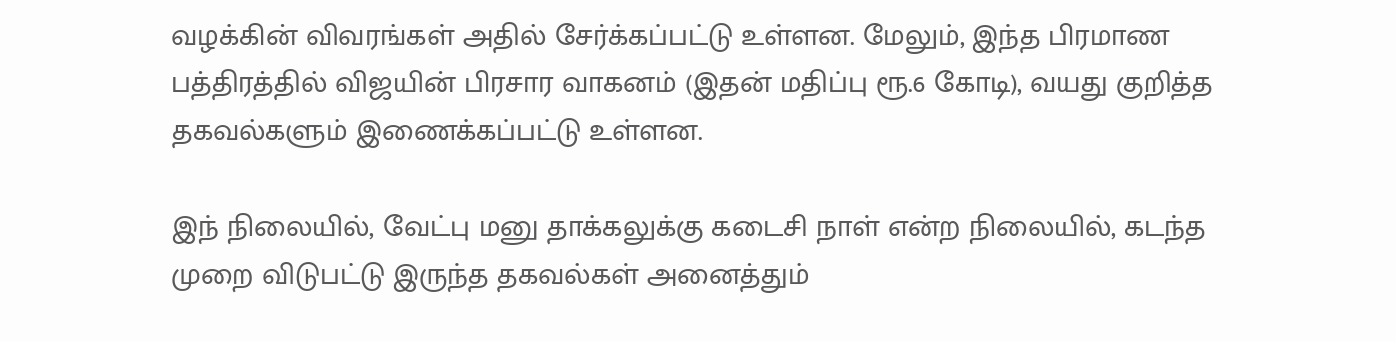வழக்கின் விவரங்கள் அதில் சேர்க்கப்பட்டு உள்ளன. மேலும், இந்த பிரமாண பத்திரத்தில் விஜயின் பிரசார வாகனம் (இதன் மதிப்பு ரூ.6 கோடி), வயது குறித்த தகவல்களும் இணைக்கப்பட்டு உள்ளன.

இந் நிலையில், வேட்பு மனு தாக்கலுக்கு கடைசி நாள் என்ற நிலையில், கடந்த முறை விடுபட்டு இருந்த தகவல்கள் அனைத்தும்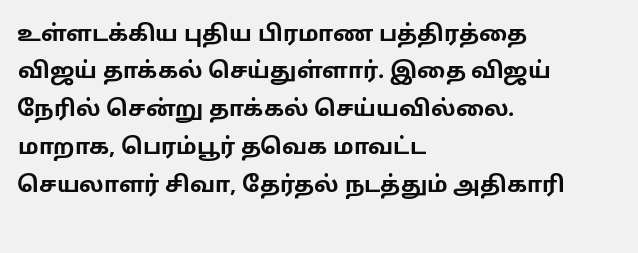உள்ளடக்கிய புதிய பிரமாண பத்திரத்தை விஜய் தாக்கல் செய்துள்ளார். இதை விஜய் நேரில் சென்று தாக்கல் செய்யவில்லை. மாறாக, பெரம்பூர் தவெக மாவட்ட செயலாளர் சிவா, தேர்தல் நடத்தும் அதிகாரி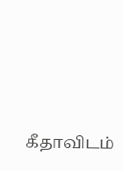கீதாவிடம்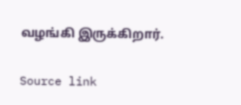வழங்கி இருக்கிறார்.

Source link